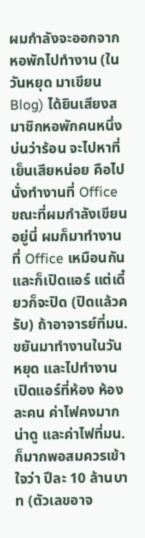ผมกำลังจะออกจากหอพักไปทำงาน (ในวันหยุด มาเขียน Blog) ได้ยินเสียงสมาชิกหอพักคนหนึ่งบ่นว่าร้อน จะไปหาที่เย็นเสียหน่อย คือไปนั่งทำงานที่ Office
ขณะที่ผมกำลังเขียนอยู่นี่ ผมก็มาทำงานที่ Office เหมือนกันและก็เปิดแอร์ แต่เดี๋ยวก็จะปิด (ปิดแล้วครับ) ถ้าอาจารย์ที่มน.ขยันมาทำงานในวันหยุด และไปทำงานเปิดแอร์ที่ห้อง ห้องละคน ค่าไฟคงมากน่าดู และค่าไฟที่มน.ก็มากพอสมควรเข้าใจว่า ปีละ 10 ล้านบาท (ตัวเลขอาจ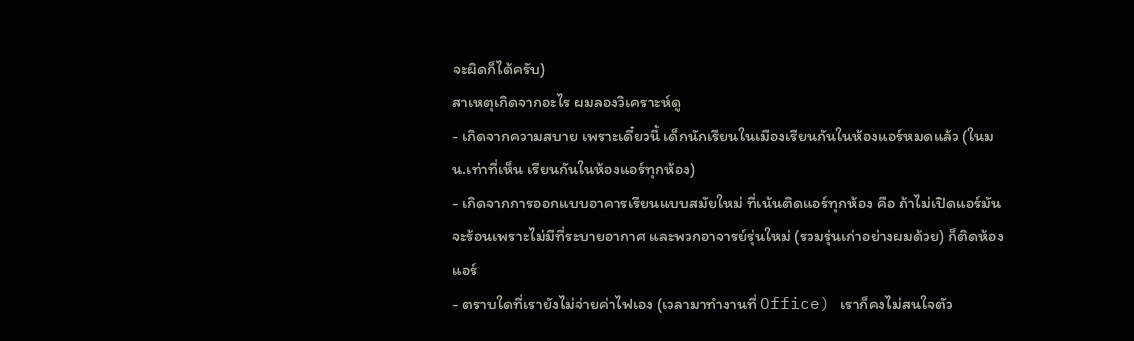จะผิดก็ได้ครับ)
สาเหตุเกิดจากอะไร ผมลองวิเคราะห์ดู
- เกิดจากความสบาย เพราะเดี๋ยวนี้ เด็กนักเรียนในเมืองเรียนกันในห้องแอร์หมดแล้ว (ในมน.เท่าที่เห็น เรียนกันในห้องแอร์ทุกห้อง)
- เกิดจากการออกแบบอาคารเรียนแบบสมัยใหม่ ที่เน้นติดแอร์ทุกห้อง คือ ถ้าไม่เปิดแอร์มันจะร้อนเพราะไม่มีที่ระบายอากาศ และพวกอาจารย์รุ่นใหม่ (รวมรุ่นเก่าอย่างผมด้วย) ก็ติดห้องแอร์
- ตราบใดที่เรายังไม่จ่ายค่าไฟเอง (เวลามาทำงานที่ Office) เราก็คงไม่สนใจตัว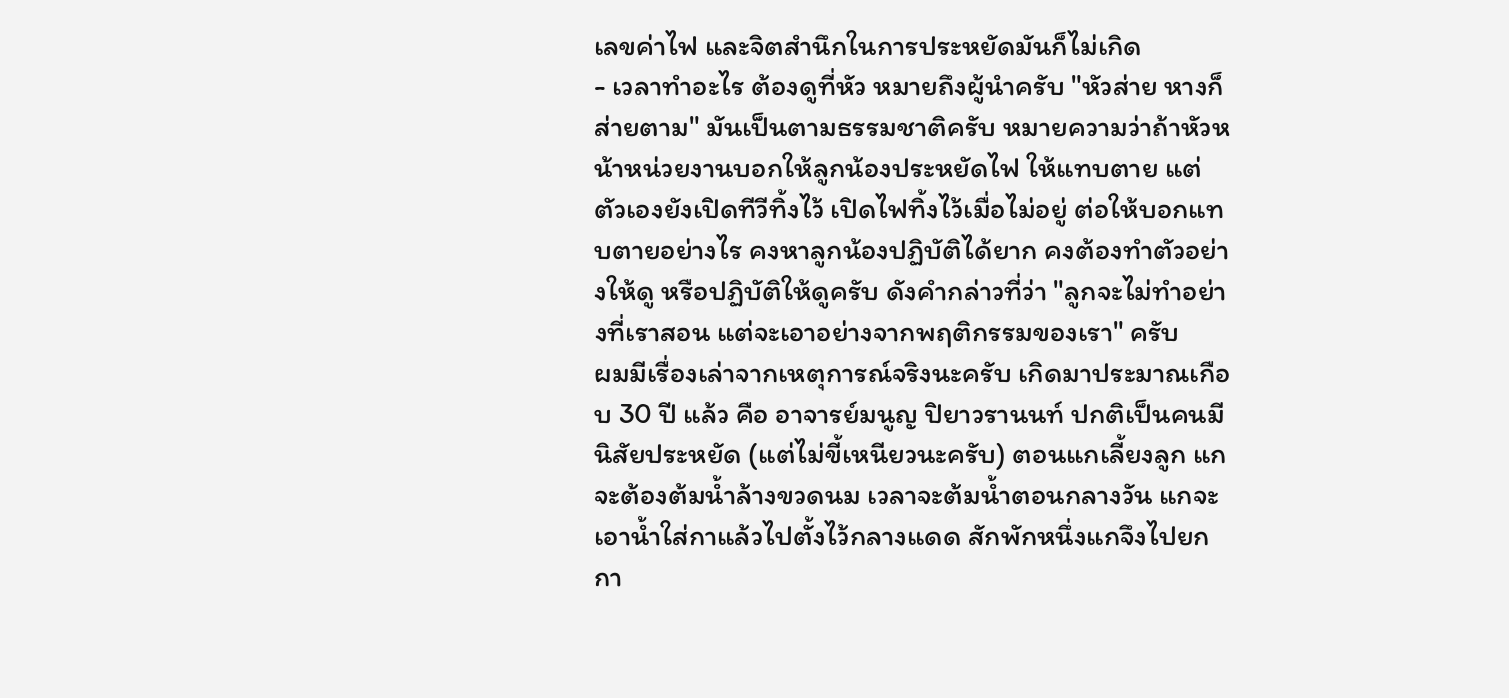เลขค่าไฟ และจิตสำนึกในการประหยัดมันก็ไม่เกิด
- เวลาทำอะไร ต้องดูที่หัว หมายถึงผู้นำครับ "หัวส่าย หางก็ส่ายตาม" มันเป็นตามธรรมชาติครับ หมายความว่าถ้าหัวหน้าหน่วยงานบอกให้ลูกน้องประหยัดไฟ ให้แทบตาย แต่ตัวเองยังเปิดทีวีทิ้งไว้ เปิดไฟทิ้งไว้เมื่อไม่อยู่ ต่อให้บอกแทบตายอย่างไร คงหาลูกน้องปฏิบัติได้ยาก คงต้องทำตัวอย่างให้ดู หรือปฏิบัติให้ดูครับ ดังคำกล่าวที่ว่า "ลูกจะไม่ทำอย่างที่เราสอน แต่จะเอาอย่างจากพฤติกรรมของเรา" ครับ
ผมมีเรื่องเล่าจากเหตุการณ์จริงนะครับ เกิดมาประมาณเกือบ 30 ปี แล้ว คือ อาจารย์มนูญ ปิยาวรานนท์ ปกติเป็นคนมีนิสัยประหยัด (แต่ไม่ขี้เหนียวนะครับ) ตอนแกเลี้ยงลูก แกจะต้องต้มน้ำล้างขวดนม เวลาจะต้มน้ำตอนกลางวัน แกจะเอาน้ำใส่กาแล้วไปตั้งไว้กลางแดด สักพักหนึ่งแกจึงไปยกกา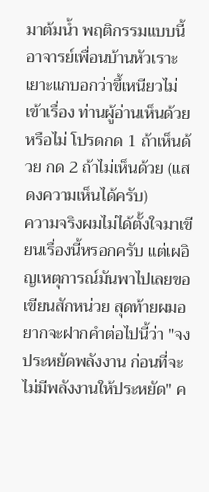มาต้มน้ำ พฤติกรรมแบบนี้ อาจารย์เพื่อนบ้านหัวเราะเยาะแกบอกว่าขึ้เหนียวไม่เข้าเรื่อง ท่านผู้อ่านเห็นด้วยหรือไม่ โปรดกด 1 ถ้าเห็นด้วย กด 2 ถ้าไม่เห็นด้วย (แสดงความเห็นได้ครับ)
ความจริงผมไม่ได้ตั้งใจมาเขียนเรื่องนี้หรอกครับ แต่เผอิญเหตุการณ์มันพาไปเลยขอเขียนสักหน่วย สุดท้ายผมอยากจะฝากคำต่อไปนี้ว่า "จงประหยัดพลังงาน ก่อนที่จะไม่มีพลังงานให้ประหยัด" ค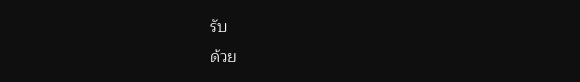รับ
ด้วย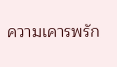ความเคารพรัก